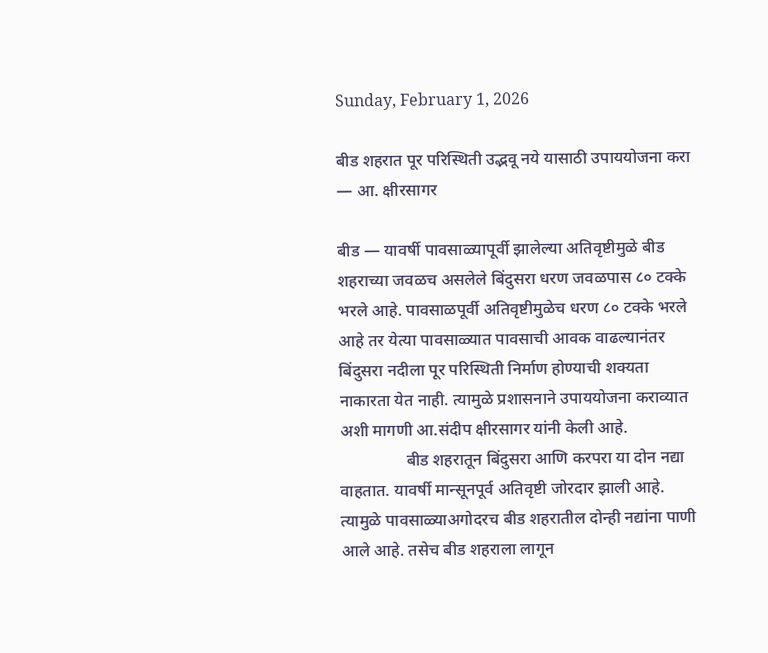Sunday, February 1, 2026

बीड शहरात पूर परिस्थिती उद्भवू नये यासाठी उपाययोजना करा — आ. क्षीरसागर

बीड — यावर्षी पावसाळ्यापूर्वी झालेल्या अतिवृष्टीमुळे बीड शहराच्या जवळच असलेले बिंदुसरा धरण जवळपास ८० टक्के भरले आहे. पावसाळपूर्वी अतिवृष्टीमुळेच धरण ८० टक्के भरले आहे तर येत्या पावसाळ्यात पावसाची आवक वाढल्यानंतर बिंदुसरा नदीला पूर परिस्थिती निर्माण होण्याची शक्यता नाकारता येत नाही. त्यामुळे प्रशासनाने उपाययोजना कराव्यात अशी मागणी आ.संदीप क्षीरसागर यांनी केली आहे.
                बीड शहरातून बिंदुसरा आणि करपरा या दोन नद्या वाहतात. यावर्षी मान्सूनपूर्व अतिवृष्टी जोरदार झाली आहे. त्यामुळे पावसाळ्याअगोदरच बीड शहरातील दोन्ही नद्यांना पाणी आले आहे. तसेच बीड शहराला लागून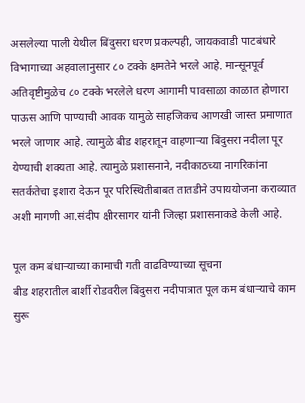असलेल्या पाली येथील बिंदुसरा धरण प्रकल्पही, जायकवाडी पाटबंधारे विभागाच्या अहवालानुसार ८० टक्के क्षमतेने भरले आहे. मान्सूनपूर्व अतिवृष्टीमुळेच ८० टक्के भरलेले धरण आगामी पावसाळा काळात होणारा पाऊस आणि पाण्याची आवक यामुळे साहजिकच आणखी जास्त प्रमाणात भरले जाणार आहे. त्यामुळे बीड शहरातून वाहणार्‍या बिंदुसरा नदीला पूर येण्याची शक्यता आहे. त्यामुळे प्रशासनाने, नदीकाठच्या नागरिकांना सतर्कतेचा इशारा देऊन पूर परिस्थितीबाबत तातडीने उपाययोजना कराव्यात अशी मागणी आ.संदीप क्षीरसागर यांनी जिल्हा प्रशासनाकडे केली आहे.

पूल कम बंधाऱ्याच्या कामाची गती वाढविण्याच्या सूचना
बीड शहरातील बार्शी रोडवरील बिंदुसरा नदीपात्रात पूल कम बंधार्‍याचे काम सुरू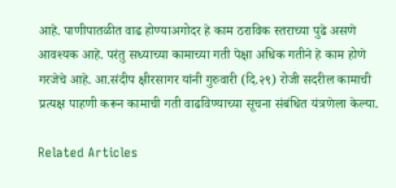आहे. पाणीपातळीत वाढ होण्याअगोदर हे काम ठराविक स्तराच्या पुढे असणे आवश्यक आहे. परंतु सध्याच्या कामाच्या गती पेक्षा अधिक गतीने हे काम होणे गरजेचे आहे. आ.संदीप क्षीरसागर यांनी गुरुवारी (दि.२९) रोजी सदरील कामाची प्रत्यक्ष पाहणी करून कामाची गती वाढविण्याच्या सूचना संबंधित यंत्रणेला केल्या.

Related Articles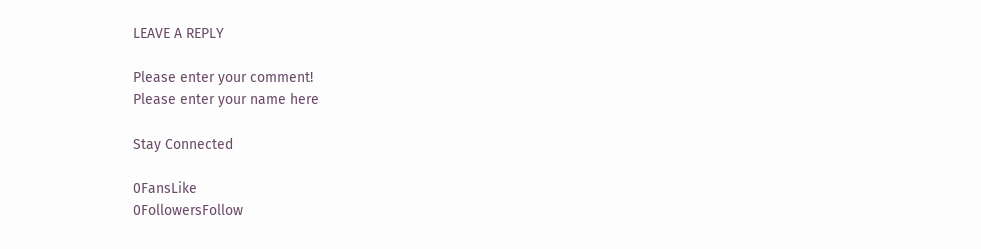LEAVE A REPLY

Please enter your comment!
Please enter your name here

Stay Connected

0FansLike
0FollowersFollow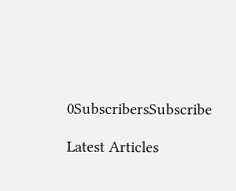0SubscribersSubscribe

Latest Articles